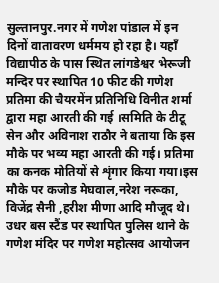सुल्तानपुर.नगर में गणेश पांडाल में इन दिनों वातावरण धर्ममय हो रहा है। यहाँ विद्यापीठ के पास स्थित लांगडेश्वर भेरूजी मन्दिर पर स्थापित 10 फीट की गणेश प्रतिमा की चैयरमेंन प्रतिनिधि विनीत शर्मा द्वारा महा आरती की गई ।समिति के टीटू सेन और अविनाश राठौर ने बताया कि इस मौके पर भव्य महा आरती की गई। प्रतिमा का कनक मोतियों से शृंगार किया गया।इस मौके पर कजोड मेघवाल,नरेश नरूका, विजेंद्र सैनी ,हरीश मीणा आदि मौजूद थे। उधर बस स्टैंड पर स्थापित पुलिस थाने के गणेश मंदिर पर गणेश महोत्सव आयोजन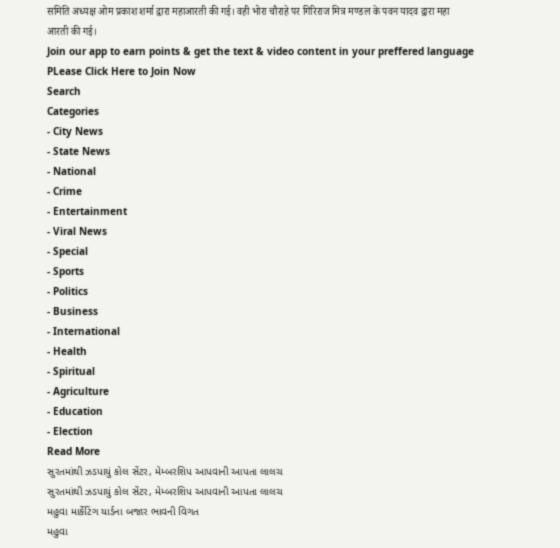समिति अध्यक्ष ओम प्रकाश शर्मा द्वारा महाआरती की गई। वही भोरा चौराहे पर गिरिराज मित्र मण्डल के पवन यादव द्वारा महा आरती की गई।
Join our app to earn points & get the text & video content in your preffered language
PLease Click Here to Join Now
Search
Categories
- City News
- State News
- National
- Crime
- Entertainment
- Viral News
- Special
- Sports
- Politics
- Business
- International
- Health
- Spiritual
- Agriculture
- Education
- Election
Read More
સુરતમાંથી ઝડપાયું કોલ સેંટર, મેમ્બરશિપ આપવાની આપતા લાલચ
સુરતમાંથી ઝડપાયું કોલ સેંટર, મેમ્બરશિપ આપવાની આપતા લાલચ
મહુવા માર્કેટિંગ યાર્ડના બજાર ભાવની વિગત
મહુવા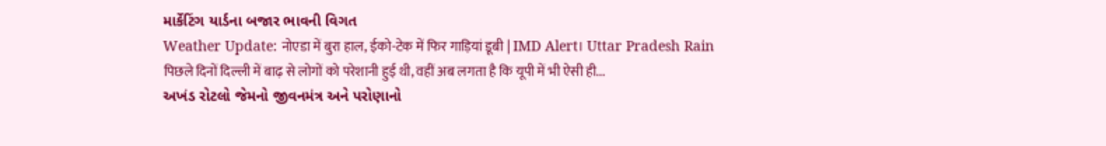માર્કેટિંગ યાર્ડના બજાર ભાવની વિગત
Weather Update: नोएडा में बुरा हाल, ईको-टेक में फिर गाड़ियां डूबी | IMD Alert। Uttar Pradesh Rain
पिछले दिनों दिल्ली में बाढ़ से लोगों को परेशानी हुई थी, वहीं अब लगता है कि यूपी में भी ऐसी ही...
અખંડ રોટલો જેમનો જીવનમંત્ર અને પરોણાનો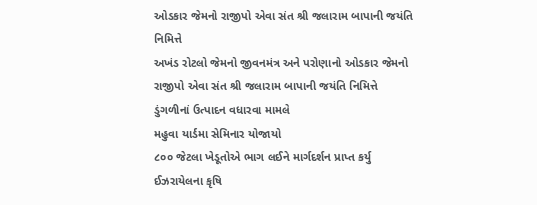ઓડકાર જેમનો રાજીપો એવા સંત શ્રી જલારામ બાપાની જયંતિ નિમિત્તે
અખંડ રોટલો જેમનો જીવનમંત્ર અને પરોણાનો ઓડકાર જેમનો રાજીપો એવા સંત શ્રી જલારામ બાપાની જયંતિ નિમિત્તે
ડુંગળીનાં ઉત્પાદન વધારવા મામલે
મહુવા યાર્ડમા સેમિનાર યોજાયો
૮૦૦ જેટલા ખેડૂતોએ ભાગ લઈને માર્ગદર્શન પ્રાપ્ત કર્યુ
ઈઝરાયેલના કૃષિ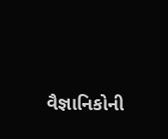વૈજ્ઞાનિકોની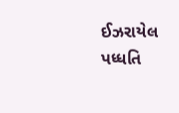ઈઝરાયેલ પધ્ધતિ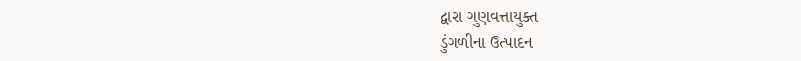દ્વારા ગુણવત્તાયુક્ત
ડુંગળીના ઉત્પાદન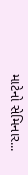માટેનો સેમિનાર...